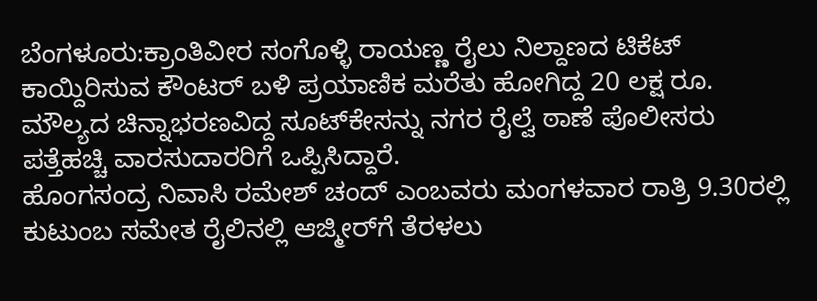ಬೆಂಗಳೂರು:ಕ್ರಾಂತಿವೀರ ಸಂಗೊಳ್ಳಿ ರಾಯಣ್ಣ ರೈಲು ನಿಲ್ದಾಣದ ಟಿಕೆಟ್ ಕಾಯ್ದಿರಿಸುವ ಕೌಂಟರ್ ಬಳಿ ಪ್ರಯಾಣಿಕ ಮರೆತು ಹೋಗಿದ್ದ 20 ಲಕ್ಷ ರೂ. ಮೌಲ್ಯದ ಚಿನ್ನಾಭರಣವಿದ್ದ ಸೂಟ್‌ಕೇಸನ್ನು ನಗರ ರೈಲ್ವೆ ಠಾಣೆ ಪೊಲೀಸರು ಪತ್ತೆಹಚ್ಚಿ ವಾರಸುದಾರರಿಗೆ ಒಪ್ಪಿಸಿದ್ದಾರೆ.
ಹೊಂಗಸಂದ್ರ ನಿವಾಸಿ ರಮೇಶ್ ಚಂದ್ ಎಂಬವರು ಮಂಗಳವಾರ ರಾತ್ರಿ 9.30ರಲ್ಲಿ ಕುಟುಂಬ ಸಮೇತ ರೈಲಿನಲ್ಲಿ ಆಜ್ಮೀರ್‌ಗೆ ತೆರಳಲು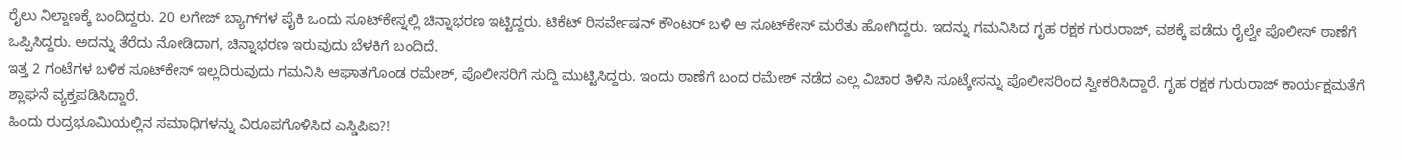ರೈಲು ನಿಲ್ದಾಣಕ್ಕೆ ಬಂದಿದ್ದರು. 20 ಲಗೇಜ್ ಬ್ಯಾಗ್‌ಗಳ ಪೈಕಿ ಒಂದು ಸೂಟ್‌ಕೇಸ್ನಲ್ಲಿ ಚಿನ್ನಾಭರಣ ಇಟ್ಟಿದ್ದರು. ಟಿಕೆಟ್ ರಿಸರ್ವೇಷನ್ ಕೌಂಟರ್ ಬಳಿ ಆ ಸೂಟ್‌ಕೇಸ್ ಮರೆತು ಹೋಗಿದ್ದರು. ಇದನ್ನು ಗಮನಿಸಿದ ಗೃಹ ರಕ್ಷಕ ಗುರುರಾಜ್, ವಶಕ್ಕೆ ಪಡೆದು ರೈಲ್ವೇ ಪೊಲೀಸ್ ಠಾಣೆಗೆ ಒಪ್ಪಿಸಿದ್ದರು. ಅದನ್ನು ತೆರೆದು ನೋಡಿದಾಗ, ಚಿನ್ನಾಭರಣ ಇರುವುದು ಬೆಳಕಿಗೆ ಬಂದಿದೆ.
ಇತ್ತ 2 ಗಂಟೆಗಳ ಬಳಿಕ ಸೂಟ್‌ಕೇಸ್ ಇಲ್ಲದಿರುವುದು ಗಮನಿಸಿ ಆಘಾತಗೊಂಡ ರಮೇಶ್, ಪೊಲೀಸರಿಗೆ ಸುದ್ದಿ ಮುಟ್ಟಿಸಿದ್ದರು. ಇಂದು ಠಾಣೆಗೆ ಬಂದ ರಮೇಶ್ ನಡೆದ ಎಲ್ಲ ವಿಚಾರ ತಿಳಿಸಿ ಸೂಟ್ಕೇಸನ್ನು ಪೊಲೀಸರಿಂದ ಸ್ವೀಕರಿಸಿದ್ದಾರೆ. ಗೃಹ ರಕ್ಷಕ ಗುರುರಾಜ್ ಕಾರ್ಯಕ್ಷಮತೆಗೆ ಶ್ಲಾಘನೆ ವ್ಯಕ್ತಪಡಿಸಿದ್ದಾರೆ.
ಹಿಂದು ರುದ್ರಭೂಮಿಯಲ್ಲಿನ ಸಮಾಧಿಗಳನ್ನು ವಿರೂಪಗೊಳಿಸಿದ ಎಸ್ಡಿಪಿಐ?!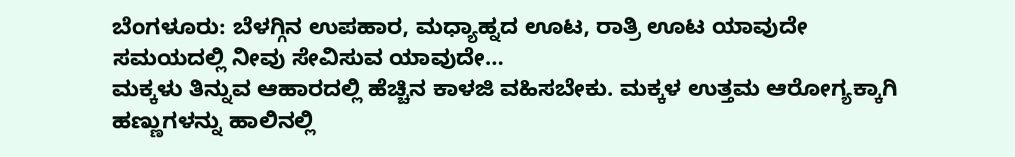ಬೆಂಗಳೂರು: ಬೆಳಗ್ಗಿನ ಉಪಹಾರ, ಮಧ್ಯಾಹ್ನದ ಊಟ, ರಾತ್ರಿ ಊಟ ಯಾವುದೇ ಸಮಯದಲ್ಲಿ ನೀವು ಸೇವಿಸುವ ಯಾವುದೇ…
ಮಕ್ಕಳು ತಿನ್ನುವ ಆಹಾರದಲ್ಲಿ ಹೆಚ್ಚಿನ ಕಾಳಜಿ ವಹಿಸಬೇಕು. ಮಕ್ಕಳ ಉತ್ತಮ ಆರೋಗ್ಯಕ್ಕಾಗಿ ಹಣ್ಣುಗಳನ್ನು ಹಾಲಿನಲ್ಲಿ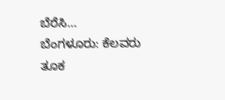ಬೆರೆಸಿ…
ಬೆಂಗಳೂರು: ಕೆಲವರು ತೂಕ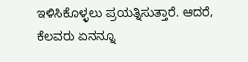ಇಳಿಸಿಕೊಳ್ಳಲು ಪ್ರಯತ್ನಿಸುತ್ತಾರೆ. ಆದರೆ, ಕೆಲವರು ಏನನ್ನೂ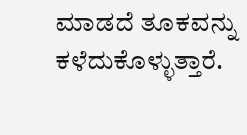ಮಾಡದೆ ತೂಕವನ್ನು ಕಳೆದುಕೊಳ್ಳುತ್ತಾರೆ.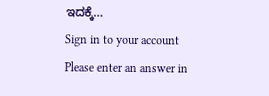ಇದಕ್ಕೆ…
Sign in to your account
Please enter an answer in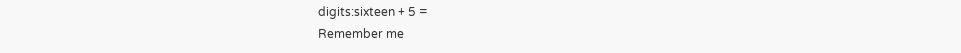digits:sixteen + 5 =
Remember me